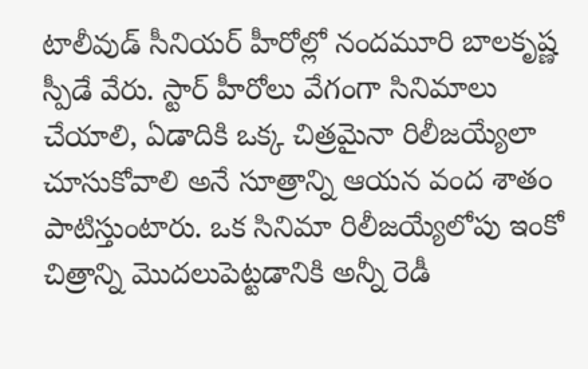టాలీవుడ్ సీనియర్ హీరోల్లో నందమూరి బాలకృష్ణ స్పీడే వేరు. స్టార్ హీరోలు వేగంగా సినిమాలు చేయాలి, ఏడాదికి ఒక్క చిత్రమైనా రిలీజయ్యేలా చూసుకోవాలి అనే సూత్రాన్ని ఆయన వంద శాతం పాటిస్తుంటారు. ఒక సినిమా రిలీజయ్యేలోపు ఇంకో చిత్రాన్ని మొదలుపెట్టడానికి అన్నీ రెడీ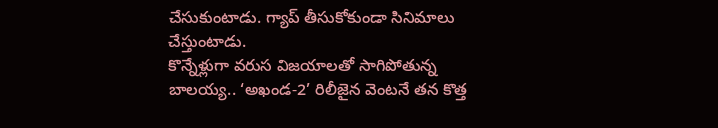చేసుకుంటాడు. గ్యాప్ తీసుకోకుండా సినిమాలు చేస్తుంటాడు.
కొన్నేళ్లుగా వరుస విజయాలతో సాగిపోతున్న బాలయ్య.. ‘అఖండ-2’ రిలీజైన వెంటనే తన కొత్త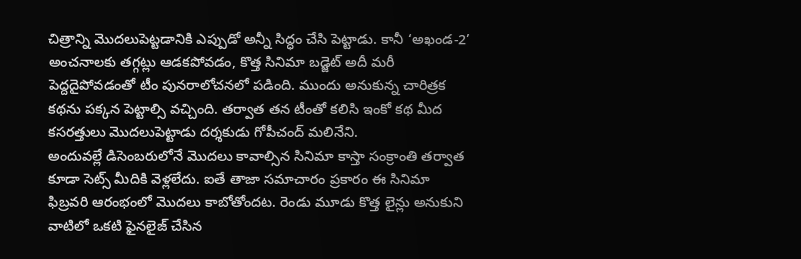చిత్రాన్ని మొదలుపెట్టడానికి ఎప్పుడో అన్నీ సిద్ధం చేసి పెట్టాడు. కానీ ‘అఖండ-2’ అంచనాలకు తగ్గట్లు ఆడకపోవడం, కొత్త సినిమా బడ్జెట్ అదీ మరీ పెద్దదైపోవడంతో టీం పునరాలోచనలో పడింది. ముందు అనుకున్న చారిత్రక కథను పక్కన పెట్టాల్సి వచ్చింది. తర్వాత తన టీంతో కలిసి ఇంకో కథ మీద కసరత్తులు మొదలుపెట్టాడు దర్శకుడు గోపీచంద్ మలినేని.
అందువల్లే డిసెంబరులోనే మొదలు కావాల్సిన సినిమా కాస్తా సంక్రాంతి తర్వాత కూడా సెట్స్ మీదికి వెళ్లలేదు. ఐతే తాజా సమాచారం ప్రకారం ఈ సినిమా ఫిబ్రవరి ఆరంభంలో మొదలు కాబోతోందట. రెండు మూడు కొత్త లైన్లు అనుకుని వాటిలో ఒకటి ఫైనలైజ్ చేసిన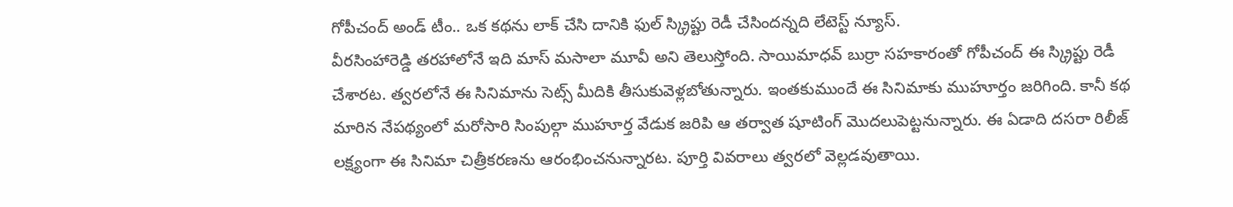గోపీచంద్ అండ్ టీం.. ఒక కథను లాక్ చేసి దానికి ఫుల్ స్క్రిప్టు రెడీ చేసిందన్నది లేటెస్ట్ న్యూస్.
వీరసింహారెడ్డి తరహాలోనే ఇది మాస్ మసాలా మూవీ అని తెలుస్తోంది. సాయిమాధవ్ బుర్రా సహకారంతో గోపీచంద్ ఈ స్క్రిప్టు రెడీ చేశారట. త్వరలోనే ఈ సినిమాను సెట్స్ మీదికి తీసుకువెళ్లబోతున్నారు. ఇంతకుముందే ఈ సినిమాకు ముహూర్తం జరిగింది. కానీ కథ మారిన నేపథ్యంలో మరోసారి సింపుల్గా ముహూర్త వేడుక జరిపి ఆ తర్వాత షూటింగ్ మొదలుపెట్టనున్నారు. ఈ ఏడాది దసరా రిలీజ్ లక్ష్యంగా ఈ సినిమా చిత్రీకరణను ఆరంభించనున్నారట. పూర్తి వివరాలు త్వరలో వెల్లడవుతాయి.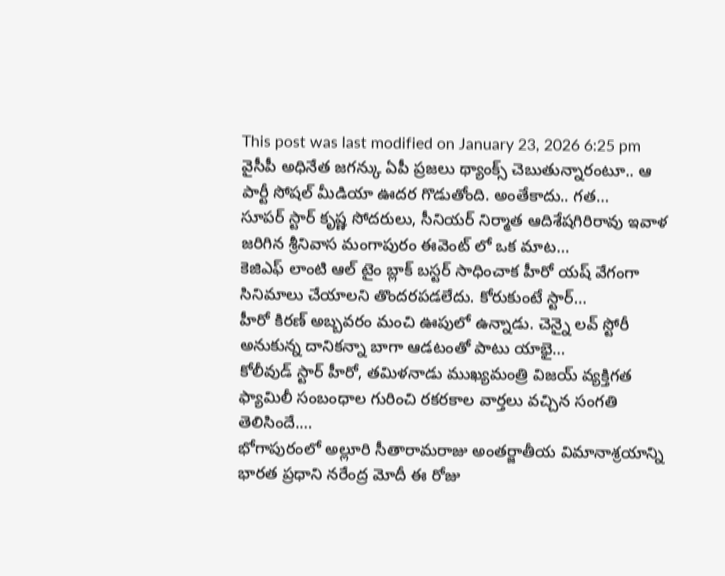This post was last modified on January 23, 2026 6:25 pm
వైసీపీ అధినేత జగన్కు ఏపీ ప్రజలు థ్యాంక్స్ చెబుతున్నారంటూ.. ఆ పార్టీ సోషల్ మీడియా ఊదర గొడుతోంది. అంతేకాదు.. గత…
సూపర్ స్టార్ కృష్ణ సోదరులు, సీనియర్ నిర్మాత ఆదిశేషగిరిరావు ఇవాళ జరిగిన శ్రీనివాస మంగాపురం ఈవెంట్ లో ఒక మాట…
కెజిఎఫ్ లాంటి ఆల్ టైం బ్లాక్ బస్టర్ సాధించాక హీరో యష్ వేగంగా సినిమాలు చేయాలని తొందరపడలేదు. కోరుకుంటే స్టార్…
హీరో కిరణ్ అబ్బవరం మంచి ఊపులో ఉన్నాడు. చెన్నై లవ్ స్టోరీ అనుకున్న దానికన్నా బాగా ఆడటంతో పాటు యాభై…
కోలీవుడ్ స్టార్ హీరో, తమిళనాడు ముఖ్యమంత్రి విజయ్ వ్యక్తిగత ఫ్యామిలీ సంబంధాల గురించి రకరకాల వార్తలు వచ్చిన సంగతి తెలిసిందే.…
భోగాపురంలో అల్లూరి సీతారామరాజు అంతర్జాతీయ విమానాశ్రయాన్ని భారత ప్రధాని నరేంద్ర మోదీ ఈ రోజు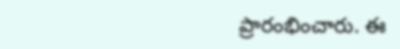ప్రారంభించారు. ఈ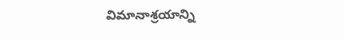విమానాశ్రయాన్ని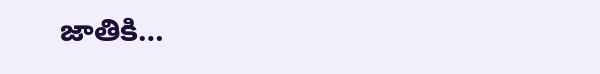జాతికి…